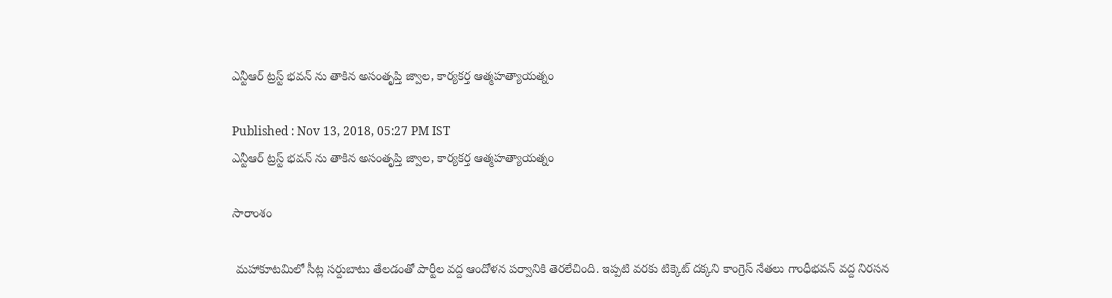ఎన్టీఆర్ ట్రస్ట్ భవన్ ను తాకిన అసంతృప్తి జ్వాల, కార్యకర్త ఆత్మహత్యాయత్నం

Published : Nov 13, 2018, 05:27 PM IST
ఎన్టీఆర్ ట్రస్ట్ భవన్ ను తాకిన అసంతృప్తి జ్వాల, కార్యకర్త ఆత్మహత్యాయత్నం

సారాంశం

 మహాకూటమిలో సీట్ల సర్దుబాటు తేలడంతో పార్టీల వద్ద ఆందోళన పర్వానికి తెరలేచింది. ఇప్పటి వరకు టిక్కెట్ దక్కని కాంగ్రెస్ నేతలు గాంధీభవన్ వద్ద నిరసన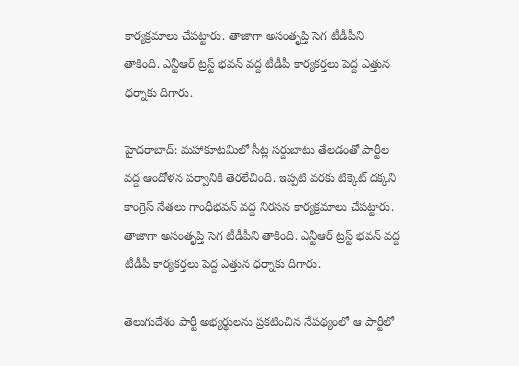కార్యక్రమాలు చేపట్టారు. తాజాగా అసంతృప్తి సెగ టీడీపీని తాకింది. ఎన్టీఆర్ ట్రస్ట్ భవన్ వద్ద టీడీపీ కార్యకర్తలు పెద్ద ఎత్తున ధర్నాకు దిగారు.

హైదరాబాద్: మహాకూటమిలో సీట్ల సర్దుబాటు తేలడంతో పార్టీల వద్ద ఆందోళన పర్వానికి తెరలేచింది. ఇప్పటి వరకు టిక్కెట్ దక్కని కాంగ్రెస్ నేతలు గాంధీభవన్ వద్ద నిరసన కార్యక్రమాలు చేపట్టారు. తాజాగా అసంతృప్తి సెగ టీడీపీని తాకింది. ఎన్టీఆర్ ట్రస్ట్ భవన్ వద్ద టీడీపీ కార్యకర్తలు పెద్ద ఎత్తున ధర్నాకు దిగారు.

తెలుగుదేశం పార్టీ అభ్యర్థులను ప్రకటించిన నేపథ్యంలో ఆ పార్టీలో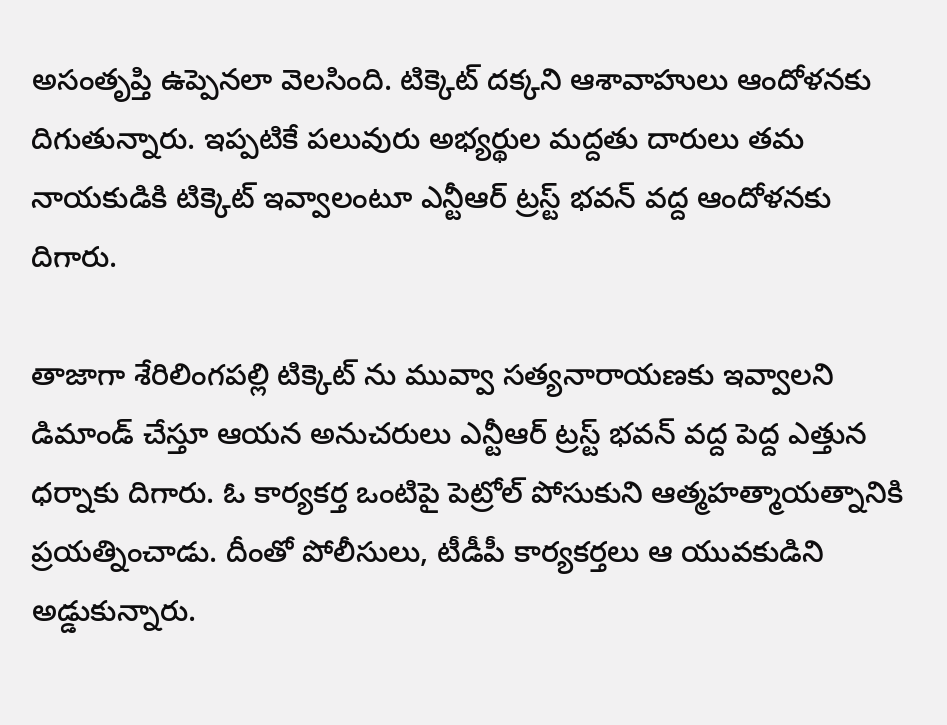అసంతృప్తి ఉప్పెనలా వెలసింది. టిక్కెట్ దక్కని ఆశావాహులు ఆందోళనకు దిగుతున్నారు. ఇప్పటికే పలువురు అభ్యర్థుల మద్దతు దారులు తమ నాయకుడికి టిక్కెట్ ఇవ్వాలంటూ ఎన్టీఆర్ ట్రస్ట్ భవన్ వద్ద ఆందోళనకు దిగారు.

తాజాగా శేరిలింగపల్లి టిక్కెట్ ను మువ్వా సత్యనారాయణకు ఇవ్వాలని డిమాండ్ చేస్తూ ఆయన అనుచరులు ఎన్టీఆర్ ట్రస్ట్ భవన్ వద్ద పెద్ద ఎత్తున ధర్నాకు దిగారు. ఓ కార్యకర్త ఒంటిపై పెట్రోల్ పోసుకుని ఆత్మహత్మాయత్నానికి ప్రయత్నించాడు. దీంతో పోలీసులు, టీడీపీ కార్యకర్తలు ఆ యువకుడిని అడ్డుకున్నారు.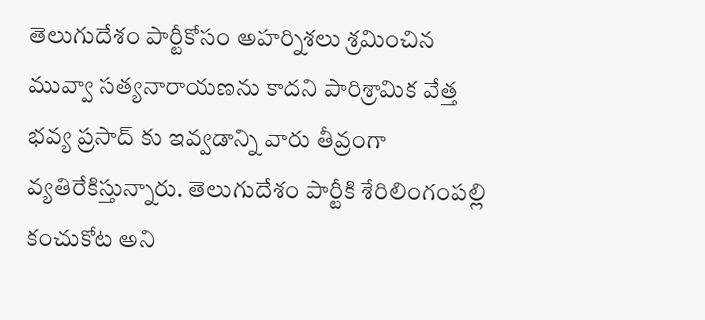తెలుగుదేశం పార్టీకోసం అహర్నిశలు శ్రమించిన మువ్వా సత్యనారాయణను కాదని పారిశ్రామిక వేత్త భవ్య ప్రసాద్ కు ఇవ్వడాన్ని వారు తీవ్రంగా వ్యతిరేకిస్తున్నారు. తెలుగుదేశం పార్టీకి శేరిలింగంపల్లి కంచుకోట అని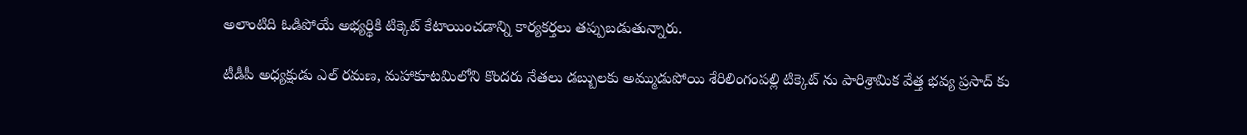అలాంటిది ఓడిపోయే అభ్యర్థికి టిక్కెట్ కేటాయించడాన్ని కార్యకర్తలు తప్పుబడుతున్నారు.

టీడీపీ అధ్యక్షుడు ఎల్ రమణ, మహాకూటమిలోని కొందరు నేతలు డబ్బులకు అమ్ముడుపోయి శేరిలింగంపల్లి టిక్కెట్ ను పారిశ్రామిక వేత్త భవ్య ప్రసాద్ కు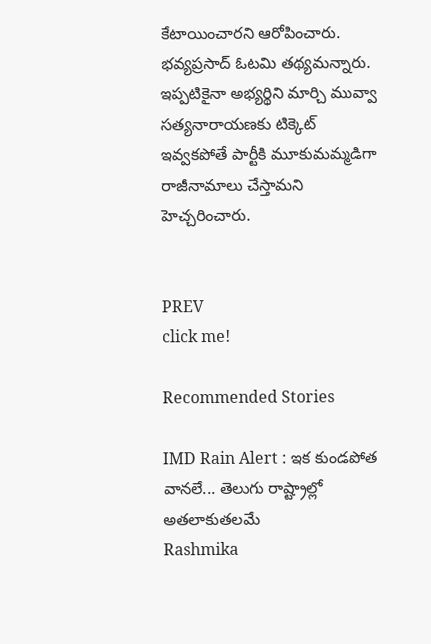కేటాయించారని ఆరోపించారు. భవ్యప్రసాద్ ఓటమి తథ్యమన్నారు. ఇప్పటికైనా అభ్యర్థిని మార్చి మువ్వా సత్యనారాయణకు టిక్కెట్ ఇవ్వకపోతే పార్టీకి మూకుమమ్మడిగా రాజీనామాలు చేస్తామని హెచ్చరించారు.


PREV
click me!

Recommended Stories

IMD Rain Alert : ఇక కుండపోత వానలే... తెలుగు రాష్ట్రాల్లో అతలాకుతలమే
Rashmika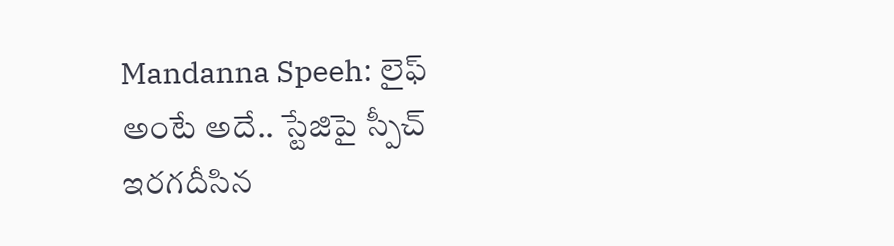Mandanna Speeh: లైఫ్ అంటే అదే.. స్టేజిపై స్పీచ్ ఇరగదీసిన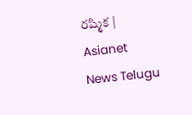రష్మిక | Asianet News Telugu